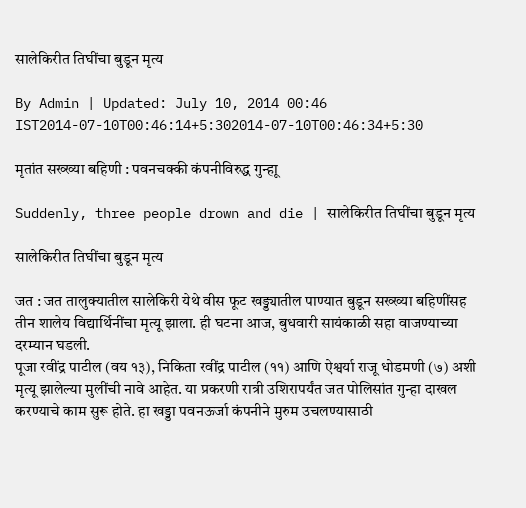सालेकिरीत तिघींचा बुडून मृत्य

By Admin | Updated: July 10, 2014 00:46 IST2014-07-10T00:46:14+5:302014-07-10T00:46:34+5:30

मृतांत सख्ख्या बहिणी : पवनचक्की कंपनीविरुद्ध गुन्हाू

Suddenly, three people drown and die | सालेकिरीत तिघींचा बुडून मृत्य

सालेकिरीत तिघींचा बुडून मृत्य

जत : जत तालुक्यातील सालेकिरी येथे वीस फूट खड्ड्यातील पाण्यात बुडून सख्ख्या बहिणींसह तीन शालेय विद्यार्थिनींचा मृत्यू झाला. ही घटना आज, बुधवारी सायंकाळी सहा वाजण्याच्या दरम्यान घडली.
पूजा रवींद्र पाटील (वय १३), निकिता रवींद्र पाटील (११) आणि ऐश्वर्या राजू धोडमणी (७) अशी मृत्यू झालेल्या मुलींची नावे आहेत. या प्रकरणी रात्री उशिरापर्यंत जत पोलिसांत गुन्हा दाखल करण्याचे काम सुरू होते. हा खड्डा पवनऊर्जा कंपनीने मुरुम उचलण्यासाठी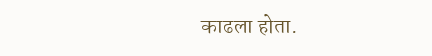काढला होता.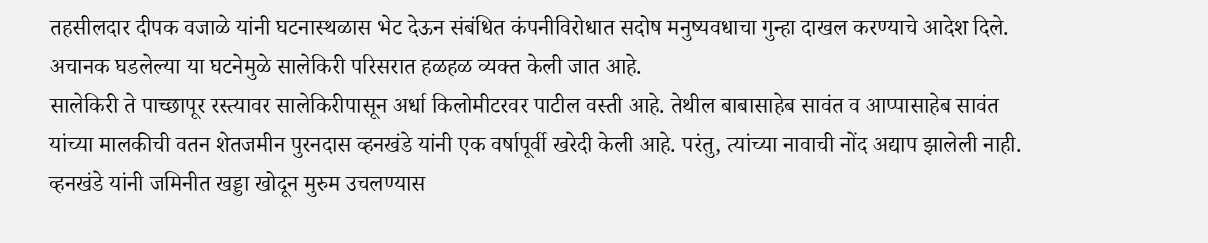तहसीलदार दीपक वजाळे यांनी घटनास्थळास भेट देऊन संबंधित कंपनीविरोधात सदोष मनुष्यवधाचा गुन्हा दाखल करण्याचे आदेश दिले. अचानक घडलेल्या या घटनेमुळे सालेकिरी परिसरात हळहळ व्यक्त केली जात आहे.
सालेकिरी ते पाच्छापूर रस्त्यावर सालेकिरीपासून अर्धा किलोमीटरवर पाटील वस्ती आहे. तेथील बाबासाहेब सावंत व आप्पासाहेब सावंत यांच्या मालकीची वतन शेतजमीन पुरनदास व्हनखंडे यांनी एक वर्षापूर्वी खरेदी केली आहे. परंतु, त्यांच्या नावाची नोंद अद्याप झालेली नाही. व्हनखंडे यांनी जमिनीत खड्डा खोदून मुरुम उचलण्यास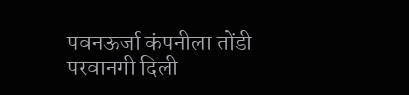पवनऊर्जा कंपनीला तोंडी परवानगी दिली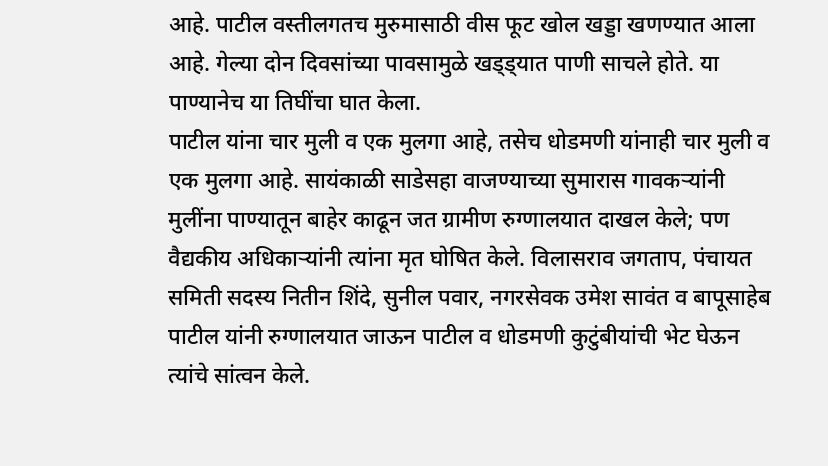आहे. पाटील वस्तीलगतच मुरुमासाठी वीस फूट खोल खड्डा खणण्यात आला आहे. गेल्या दोन दिवसांच्या पावसामुळे खड्ड्यात पाणी साचले होते. या पाण्यानेच या तिघींचा घात केला.
पाटील यांना चार मुली व एक मुलगा आहे, तसेच धोडमणी यांनाही चार मुली व एक मुलगा आहे. सायंकाळी साडेसहा वाजण्याच्या सुमारास गावकऱ्यांनी मुलींना पाण्यातून बाहेर काढून जत ग्रामीण रुग्णालयात दाखल केले; पण वैद्यकीय अधिकाऱ्यांनी त्यांना मृत घोषित केले. विलासराव जगताप, पंचायत समिती सदस्य नितीन शिंदे, सुनील पवार, नगरसेवक उमेश सावंत व बापूसाहेब पाटील यांनी रुग्णालयात जाऊन पाटील व धोडमणी कुटुंबीयांची भेट घेऊन त्यांचे सांत्वन केले.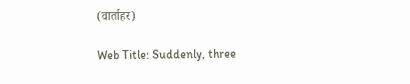(वार्ताहर)

Web Title: Suddenly, three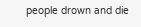people drown and die